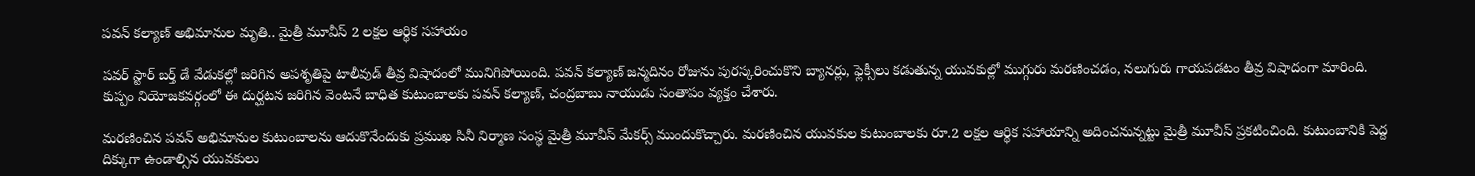పవన్ కల్యాణ్ అభిమానుల మృతి.. మైత్రీ మూవీస్ 2 లక్షల ఆర్థిక సహాయం

పవర్ స్టార్ బర్త్ డే వేడుకల్లో జరిగిన అపశృతిపై టాలీవుడ్ తీవ్ర విషాదంలో మునిగిపోయింది. పవన్ కల్యాణ్ జన్మదినం రోజును పురస్కరించుకొని బ్యానర్లు, ఫ్లెక్సీలు కడుతున్న యువకుల్లో ముగ్గురు మరణించడం, నలుగురు గాయపడటం తీవ్ర విషాదంగా మారింది. కుప్పం నియోజకవర్గంలో ఈ దుర్ఘటన జరిగిన వెంటనే బాధిత కుటుంబాలకు పవన్ కల్యాణ్, చంద్రబాబు నాయుడు సంతాపం వ్యక్తం చేశారు.

మరణించిన పవన్ అభిమానుల కుటుంబాలను ఆదుకొనేందుకు ప్రముఖ సినీ నిర్మాణ సంస్థ మైత్రీ మూవీస్ మేకర్స్ ముందుకొచ్చారు. మరణించిన యువకుల కుటుంబాలకు రూ.2 లక్షల ఆర్థిక సహాయాన్ని అదించనున్నట్టు మైత్రీ మూవీస్ ప్రకటించింది. కుటుంబానికి పెద్ద దిక్కుగా ఉండాల్సిన యువకులు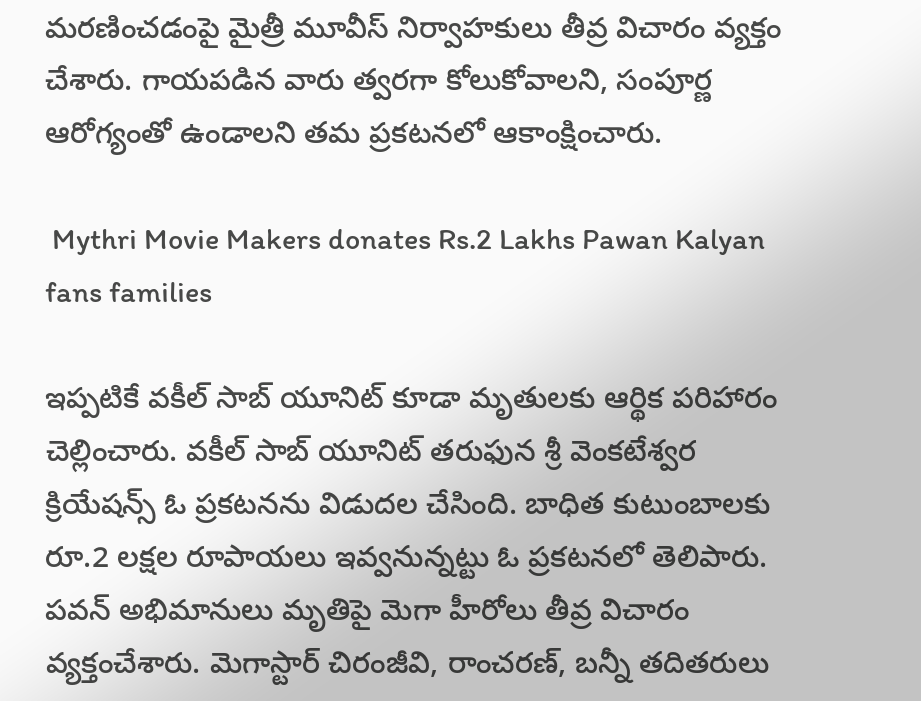మరణించడంపై మైత్రీ మూవీస్ నిర్వాహకులు తీవ్ర విచారం వ్యక్తం చేశారు. గాయపడిన వారు త్వరగా కోలుకోవాలని, సంపూర్ణ ఆరోగ్యంతో ఉండాలని తమ ప్రకటనలో ఆకాంక్షించారు.

 Mythri Movie Makers donates Rs.2 Lakhs Pawan Kalyan fans families

ఇప్పటికే వకీల్ సాబ్ యూనిట్ కూడా మృతులకు ఆర్థిక పరిహారం చెల్లించారు. వకీల్ సాబ్ యూనిట్ తరుఫున శ్రీ వెంకటేశ్వర క్రియేషన్స్ ఓ ప్రకటనను విడుదల చేసింది. బాధిత కుటుంబాలకు రూ.2 లక్షల రూపాయలు ఇవ్వనున్నట్టు ఓ ప్రకటనలో తెలిపారు. పవన్ అభిమానులు మృతిపై మెగా హీరోలు తీవ్ర విచారం వ్యక్తంచేశారు. మెగాస్టార్ చిరంజీవి, రాంచరణ్, బన్నీ తదితరులు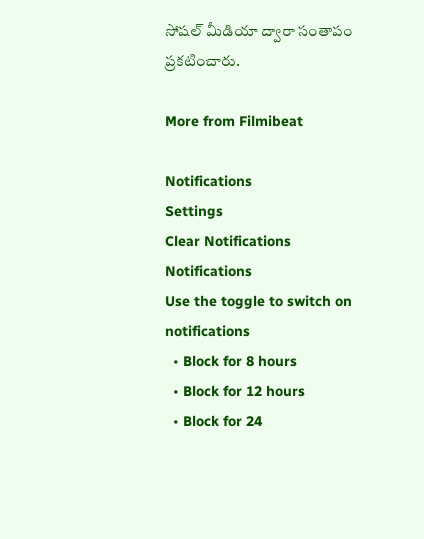సోషల్ మీడియా ద్వారా సంతాపం ప్రకటించారు.

More from Filmibeat

Notifications
Settings
Clear Notifications
Notifications
Use the toggle to switch on notifications
  • Block for 8 hours
  • Block for 12 hours
  • Block for 24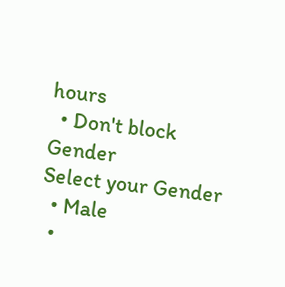hours
  • Don't block
Gender
Select your Gender
  • Male
  •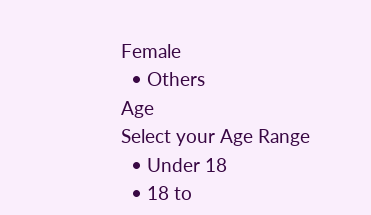Female
  • Others
Age
Select your Age Range
  • Under 18
  • 18 to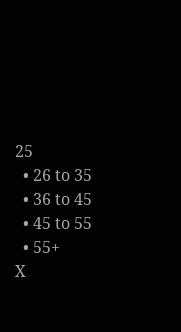25
  • 26 to 35
  • 36 to 45
  • 45 to 55
  • 55+
X